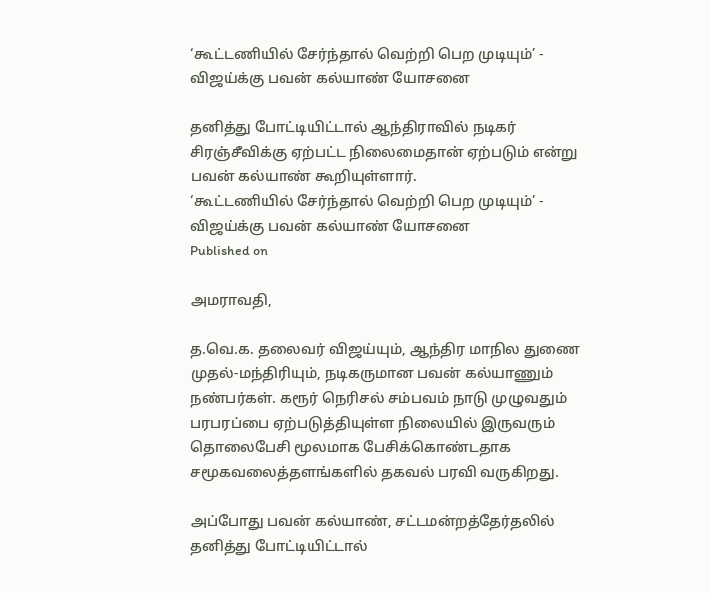‘கூட்டணியில் சேர்ந்தால் வெற்றி பெற முடியும்’ - விஜய்க்கு பவன் கல்யாண் யோசனை

தனித்து போட்டியிட்டால் ஆந்திராவில் நடிகர் சிரஞ்சீவிக்கு ஏற்பட்ட நிலைமைதான் ஏற்படும் என்று பவன் கல்யாண் கூறியுள்ளார்.
‘கூட்டணியில் சேர்ந்தால் வெற்றி பெற முடியும்’ - விஜய்க்கு பவன் கல்யாண் யோசனை
Published on

அமராவதி,

த.வெ.க. தலைவர் விஜய்யும், ஆந்திர மாநில துணை முதல்-மந்திரியும், நடிகருமான பவன் கல்யாணும் நண்பர்கள். கரூர் நெரிசல் சம்பவம் நாடு முழுவதும் பரபரப்பை ஏற்படுத்தியுள்ள நிலையில் இருவரும் தொலைபேசி மூலமாக பேசிக்கொண்டதாக சமூகவலைத்தளங்களில் தகவல் பரவி வருகிறது.

அப்போது பவன் கல்யாண், சட்டமன்றத்தேர்தலில் தனித்து போட்டியிட்டால்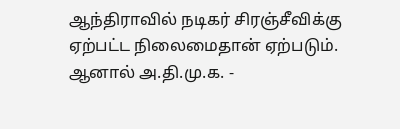ஆந்திராவில் நடிகர் சிரஞ்சீவிக்கு ஏற்பட்ட நிலைமைதான் ஏற்படும். ஆனால் அ.தி.மு.க. -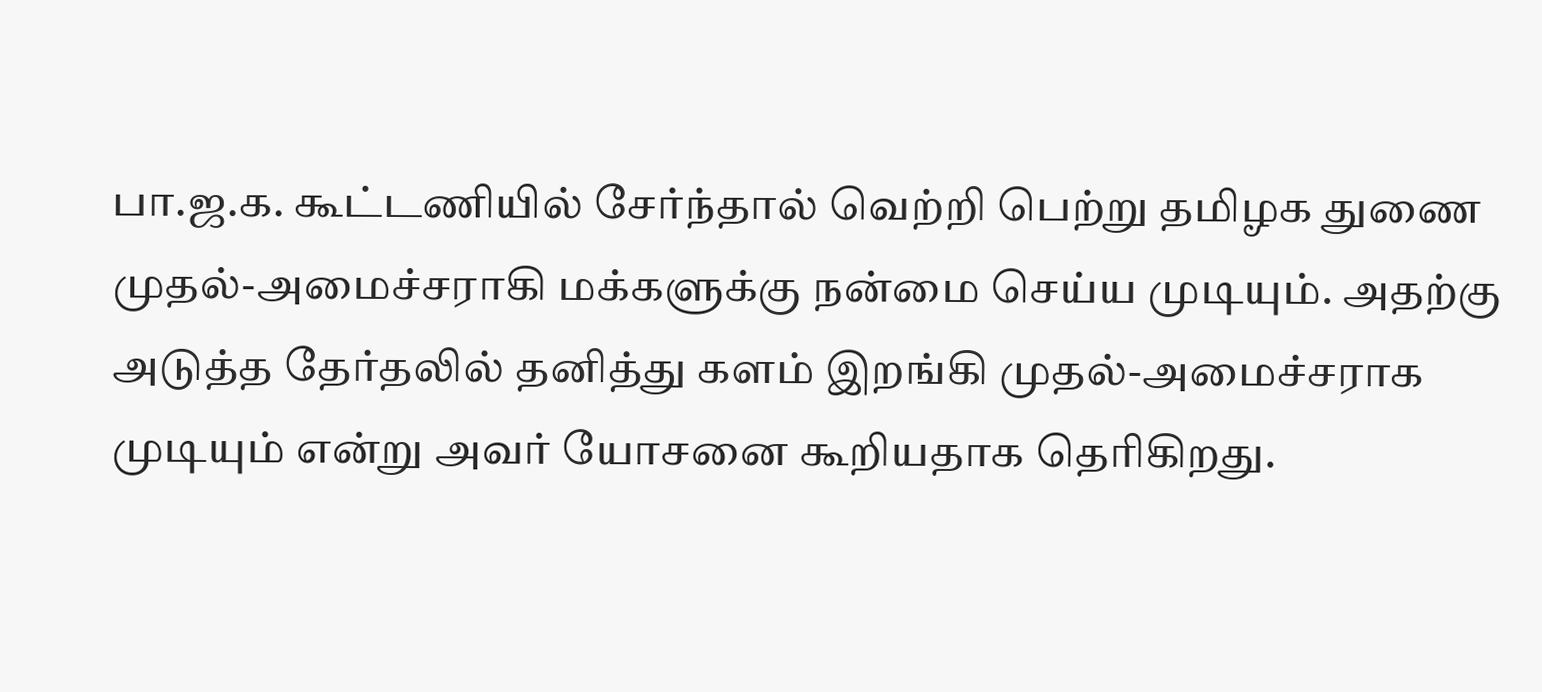பா.ஜ.க. கூட்டணியில் சேர்ந்தால் வெற்றி பெற்று தமிழக துணை முதல்-அமைச்சராகி மக்களுக்கு நன்மை செய்ய முடியும். அதற்கு அடுத்த தேர்தலில் தனித்து களம் இறங்கி முதல்-அமைச்சராக முடியும் என்று அவர் யோசனை கூறியதாக தெரிகிறது.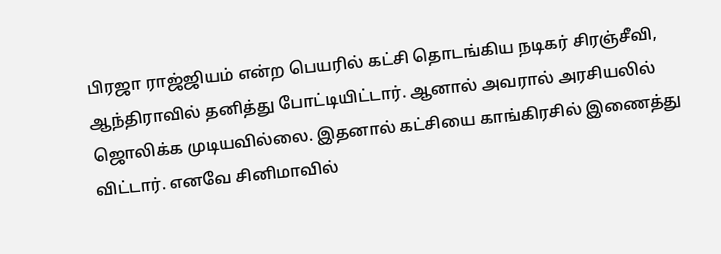பிரஜா ராஜ்ஜியம் என்ற பெயரில் கட்சி தொடங்கிய நடிகர் சிரஞ்சீவி, ஆந்திராவில் தனித்து போட்டியிட்டார். ஆனால் அவரால் அரசியலில் ஜொலிக்க முடியவில்லை. இதனால் கட்சியை காங்கிரசில் இணைத்து விட்டார். எனவே சினிமாவில்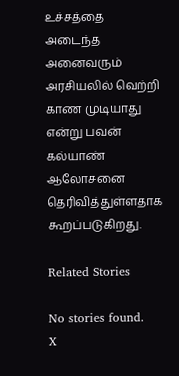உச்சத்தை அடைந்த அனைவரும் அரசியலில் வெற்றி காண முடியாது என்று பவன் கல்யாண் ஆலோசனை தெரிவித்துள்ளதாக கூறப்படுகிறது.

Related Stories

No stories found.
X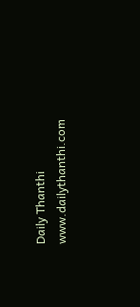Daily Thanthi
www.dailythanthi.com